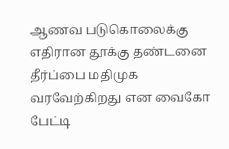ஆணவ படுகொலைக்கு எதிரான தூக்கு தண்டனை தீர்ப்பை மதிமுக வரவேற்கிறது என வைகோ பேட்டி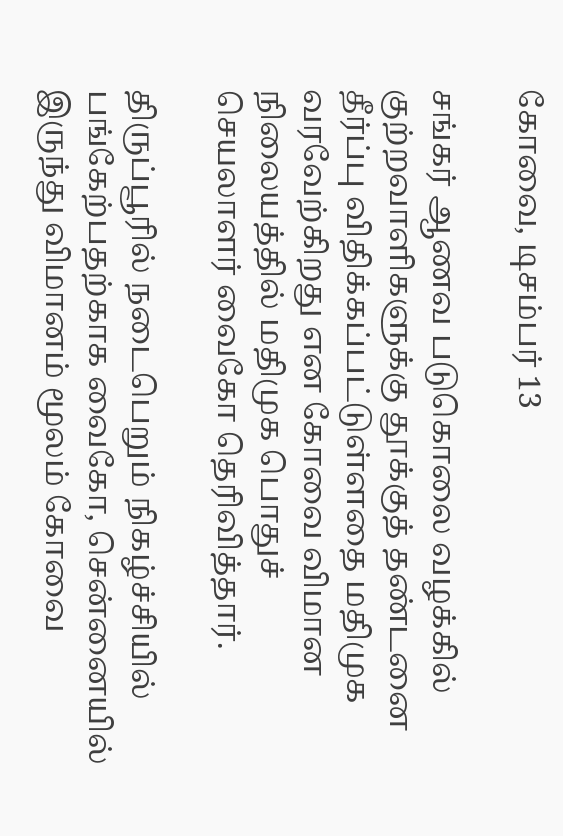கோவை, டிசம்பர் 13

சங்கர் ஆணவ படுகொலை வழக்கில் குற்றவாளிகளுக்கு தூக்குத் தண்டனை தீர்ப்பு விதிக்கப்பட்டுள்ளதை மதிமுக வரவேற்கிறது என கோவை விமான நிலையத்தில் மதிமுக பொதுச் செயலாளர் வைகோ தெரிவித்தார்.

திருப்பூரில் நடைபெறும் நிகழ்ச்சியில் பங்கேற்பதற்காக வைகோ, சென்னையில் இருந்து விமானம் மூலம் கோவை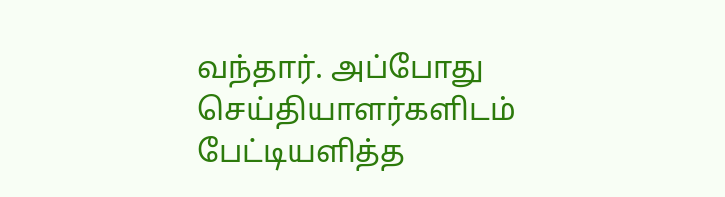வந்தார். அப்போது செய்தியாளர்களிடம் பேட்டியளித்த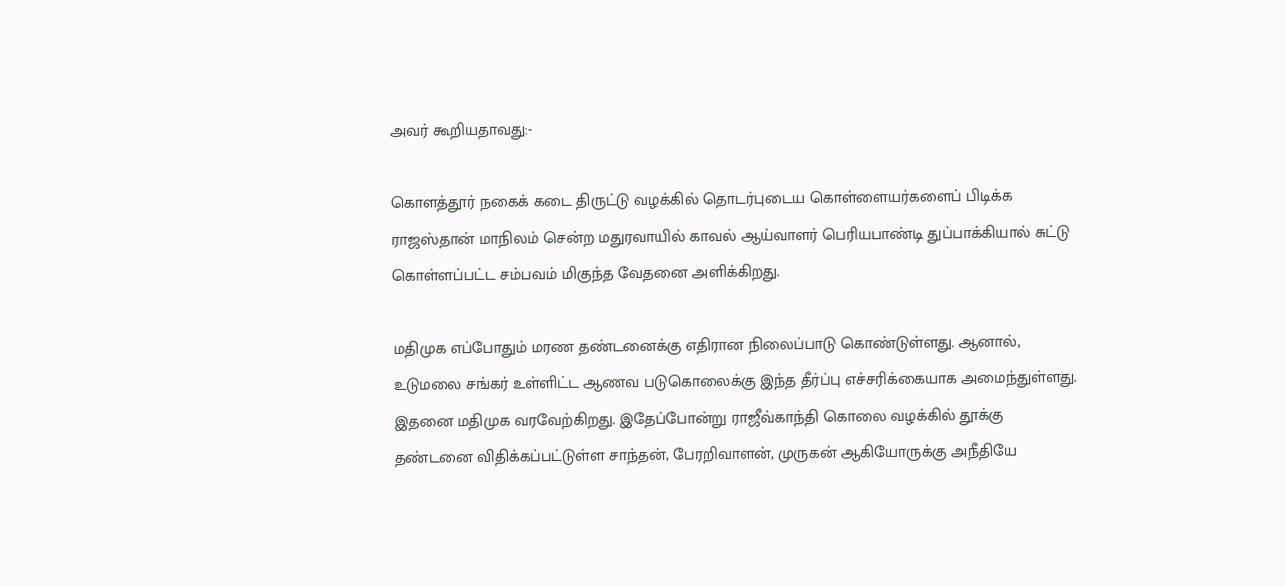அவர் கூறியதாவது:-

கொளத்தூர் நகைக் கடை திருட்டு வழக்கில் தொடர்புடைய கொள்ளையர்களைப் பிடிக்க ராஜஸ்தான் மாநிலம் சென்ற மதுரவாயில் காவல் ஆய்வாளர் பெரியபாண்டி துப்பாக்கியால் சுட்டு கொள்ளப்பட்ட சம்பவம் மிகுந்த வேதனை அளிக்கிறது.

மதிமுக எப்போதும் மரண தண்டனைக்கு எதிரான நிலைப்பாடு கொண்டுள்ளது. ஆனால், உடுமலை சங்கர் உள்ளிட்ட ஆணவ படுகொலைக்கு இந்த தீர்ப்பு எச்சரிக்கையாக அமைந்துள்ளது. இதனை மதிமுக வரவேற்கிறது. இதேப்போன்று ராஜீவ்காந்தி கொலை வழக்கில் தூக்கு தண்டனை விதிக்கப்பட்டுள்ள சாந்தன், பேரறிவாளன், முருகன் ஆகியோருக்கு அநீதியே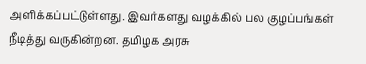அளிக்கப்பட்டுள்ளது. இவர்களது வழக்கில் பல குழப்பங்கள் நீடித்து வருகின்றன. தமிழக அரசு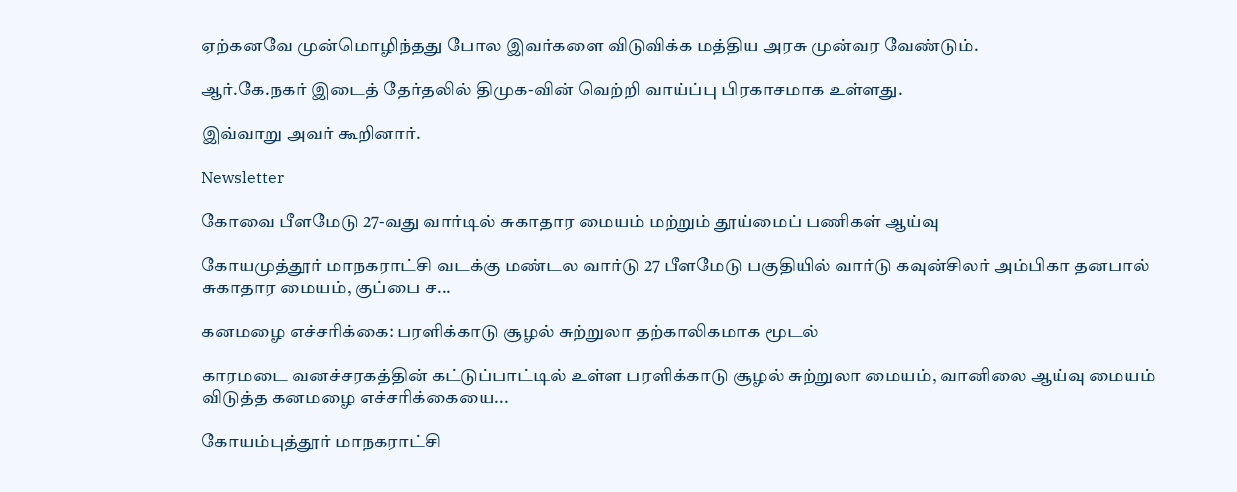ஏற்கனவே முன்மொழிந்தது போல இவர்களை விடுவிக்க மத்திய அரசு முன்வர வேண்டும்.

ஆர்.கே.நகர் இடைத் தேர்தலில் திமுக-வின் வெற்றி வாய்ப்பு பிரகாசமாக உள்ளது.

இவ்வாறு அவர் கூறினார்.

Newsletter

கோவை பீளமேடு 27-வது வார்டில் சுகாதார மையம் மற்றும் தூய்மைப் பணிகள் ஆய்வு

கோயமுத்தூர் மாநகராட்சி வடக்கு மண்டல வார்டு 27 பீளமேடு பகுதியில் வார்டு கவுன்சிலர் அம்பிகா தனபால் சுகாதார மையம், குப்பை ச...

கனமழை எச்சரிக்கை: பரளிக்காடு சூழல் சுற்றுலா தற்காலிகமாக மூடல்

காரமடை வனச்சரகத்தின் கட்டுப்பாட்டில் உள்ள பரளிக்காடு சூழல் சுற்றுலா மையம், வானிலை ஆய்வு மையம் விடுத்த கனமழை எச்சரிக்கையை...

கோயம்புத்தூர் மாநகராட்சி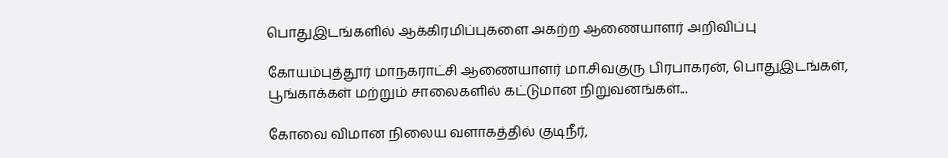பொதுஇடங்களில் ஆக்கிரமிப்புகளை அகற்ற ஆணையாளர் அறிவிப்பு

கோயம்புத்தூர் மாநகராட்சி ஆணையாளர் மா.சிவகுரு பிரபாகரன், பொதுஇடங்கள், பூங்காக்கள் மற்றும் சாலைகளில் கட்டுமான நிறுவனங்கள்...

கோவை விமான நிலைய வளாகத்தில் குடிநீர்,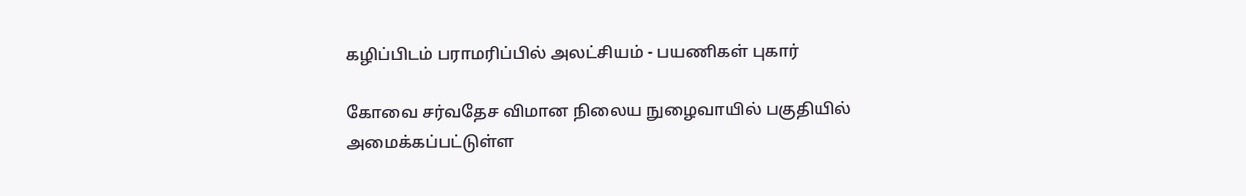கழிப்பிடம் பராமரிப்பில் அலட்சியம் - பயணிகள் புகார்

கோவை சர்வதேச விமான நிலைய நுழைவாயில் பகுதியில் அமைக்கப்பட்டுள்ள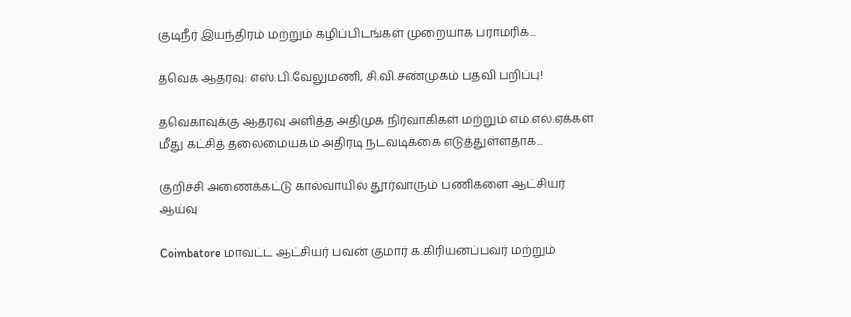குடிநீர் இயந்திரம் மற்றும் கழிப்பிடங்கள் முறையாக பராமரிக்...

தவெக ஆதரவு: எஸ்.பி.வேலுமணி, சி.வி.சண்முகம் பதவி பறிப்பு!

தவெகாவுக்கு ஆதரவு அளித்த அதிமுக நிர்வாகிகள் மற்றும் எம்.எல்.ஏக்கள் மீது கட்சித் தலைமையகம் அதிரடி நடவடிக்கை எடுத்துள்ளதாக...

குறிச்சி அணைக்கட்டு கால்வாயில் தூர்வாரும் பணிகளை ஆட்சியர் ஆய்வு

Coimbatore மாவட்ட ஆட்சியர் பவன் குமார் க.கிரியனப்பவர் மற்றும்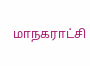மாநகராட்சி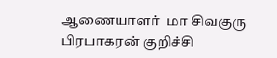ஆணையாளர்  மா சிவகுரு பிரபாகரன் குறிச்சி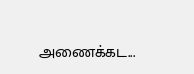அணைக்கட...